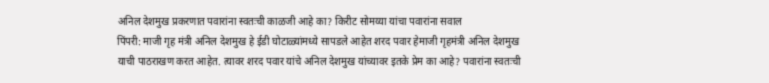अनिल देशमुख प्रकरणात पवारांना स्वतःची काळजी आहे का? किरीट सोमय्या यांचा पवारांना सवाल
पिंपरी: माजी गृह मंत्री अनिल देशमुख हे ईडी घोटाळ्यांमध्ये सापडले आहेत शरद पवार हेमाजी गृहमंत्री अनिल देशमुख याची पाठराखण करत आहेत. त्यावर शरद पवार यांचे अनिल देशमुख यांच्यावर इतके प्रेम का आहे? पवारांना स्वतःची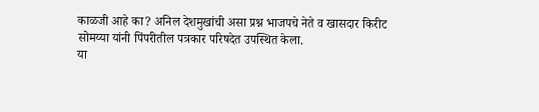काळजी आहे का? अनिल देशमुखांची असा प्रश्न भाजपचे नेते व खासदार किरीट सोमय्या यांनी पिंपरीतील पत्रकार परिषदेत उपस्थित केला.
या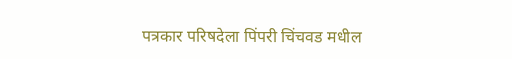पत्रकार परिषदेला पिंपरी चिंचवड मधील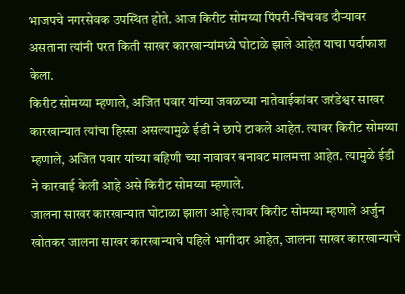भाजपचे नगरसेवक उपस्थित होते. आज किरीट सोमय्या पिंपरी-चिंचवड दौऱ्यावर असताना त्यांनी परत किती साखर कारखान्यांमध्ये घोटाळे झाले आहेत याचा पर्दाफाश केला.
किरीट सोमय्या म्हणाले, अजित पवार यांच्या जवळच्या नातेवाईकांवर जरंडेश्वर साखर कारखान्यात त्यांचा हिस्सा असल्यामुळे ईडी ने छापे टाकले आहेत. त्यावर किरीट सोमय्या म्हणाले, अजित पवार यांच्या बहिणी च्या नावावर बनावट मालमत्ता आहेत. त्यामुळे ईडी ने कारवाई केली आहे असे किरीट सोमय्या म्हणाले.
जालना साखर कारखान्यात घोटाळा झाला आहे त्यावर किरीट सोमय्या म्हणाले अर्जुन खोतकर जालना साखर कारखान्याचे पहिले भागीदार आहेत, जालना साखर कारखान्याचे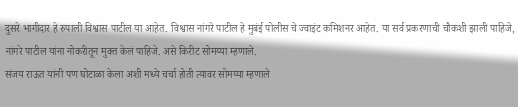दुसरे भागीदार हे रुपाली विश्वास पाटील या आहेत. विश्वास नांगरे पाटील हे मुबंई पोलीस चे ज्वाइंट कमिशनर आहेत. या सर्व प्रकरणाची चौकशी झाली पाहिजे, नांगरे पाटील यांना नोकरीतून मुक्त केलं पाहिजे. असे किरीट सोमय्या म्हणाले.
संजय राऊत यांनी पण घोटाळा केला अशी मध्ये चर्चा होती त्यावर सोमय्या म्हणाले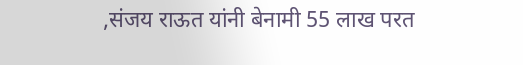,संजय राऊत यांनी बेनामी 55 लाख परत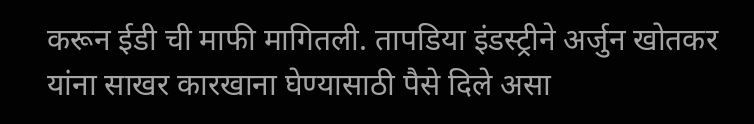करून ईडी ची माफी मागितली. तापडिया इंडस्ट्रीने अर्जुन खोतकर यांना साखर कारखाना घेण्यासाठी पैसे दिले असा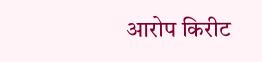आरोप किरीट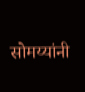सोमय्यांनी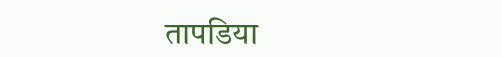तापडिया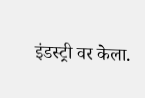इंडस्ट्री वर केला.